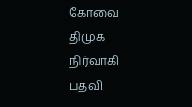கோவை திமுக நிர்வாகி பதவி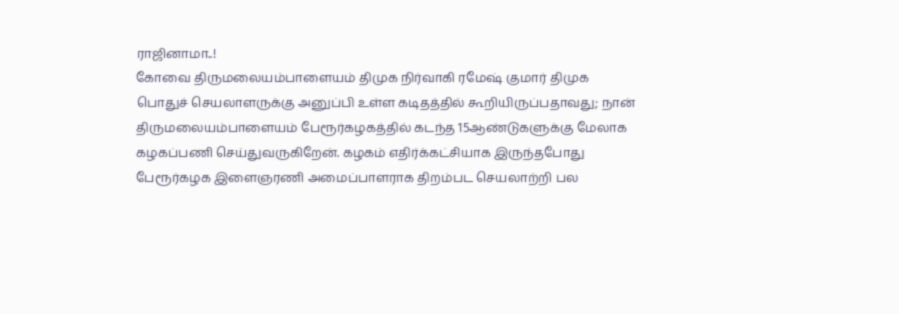ராஜினாமா..!
கோவை திருமலையம்பாளையம் திமுக நிர்வாகி ரமேஷ் குமார் திமுக பொதுச் செயலாளருக்கு அனுப்பி உள்ள கடிதத்தில் கூறியிருப்பதாவது; நான் திருமலையம்பாளையம் பேரூர்கழகத்தில் கடந்த 15ஆண்டுகளுக்கு மேலாக கழகப்பணி செய்துவருகிறேன். கழகம் எதிர்க்கட்சியாக இருந்தபோது பேரூர்கழக இளைஞரணி அமைப்பாளராக திறம்பட செயலாற்றி பல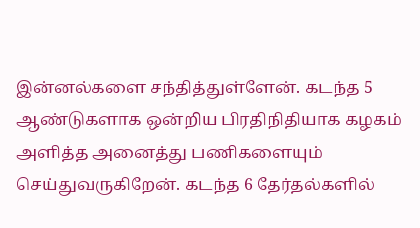இன்னல்களை சந்தித்துள்ளேன். கடந்த 5 ஆண்டுகளாக ஒன்றிய பிரதிநிதியாக கழகம் அளித்த அனைத்து பணிகளையும் செய்துவருகிறேன். கடந்த 6 தேர்தல்களில்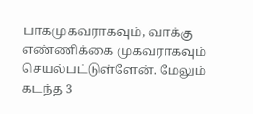பாகமுகவராகவும், வாக்கு எண்ணிக்கை முகவராகவும் செயல்பட்டுள்ளேன். மேலும் கடந்த 3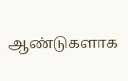ஆண்டுகளாக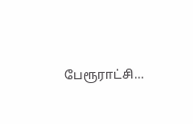பேரூராட்சி…